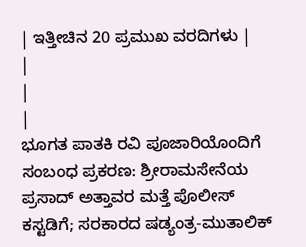| ಇತ್ತೀಚಿನ 20 ಪ್ರಮುಖ ವರದಿಗಳು |
|
|
|
ಭೂಗತ ಪಾತಕಿ ರವಿ ಪೂಜಾರಿಯೊಂದಿಗೆ ಸಂಬಂಧ ಪ್ರಕರಣ: ಶ್ರೀರಾಮಸೇನೆಯ ಪ್ರಸಾದ್ ಅತ್ತಾವರ ಮತ್ತೆ ಪೊಲೀಸ್ ಕಸ್ಟಡಿಗೆ; ಸರಕಾರದ ಷಡ್ಯಂತ್ರ-ಮುತಾಲಿಕ್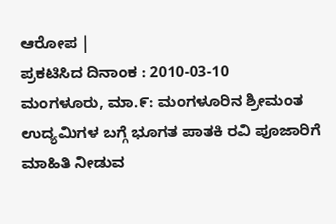ಆರೋಪ |
ಪ್ರಕಟಿಸಿದ ದಿನಾಂಕ : 2010-03-10
ಮಂಗಳೂರು, ಮಾ.೯: ಮಂಗಳೂರಿನ ಶ್ರೀಮಂತ ಉದ್ಯಮಿಗಳ ಬಗ್ಗೆ ಭೂಗತ ಪಾತಕಿ ರವಿ ಪೂಜಾರಿಗೆ ಮಾಹಿತಿ ನೀಡುವ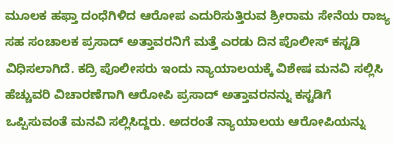ಮೂಲಕ ಹಫ್ತಾ ದಂಧೆಗಿಳಿದ ಆರೋಪ ಎದುರಿಸುತ್ತಿರುವ ಶ್ರೀರಾಮ ಸೇನೆಯ ರಾಜ್ಯ ಸಹ ಸಂಚಾಲಕ ಪ್ರಸಾದ್ ಅತ್ತಾವರನಿಗೆ ಮತ್ತೆ ಎರಡು ದಿನ ಪೊಲೀಸ್ ಕಸ್ಟಡಿ ವಿಧಿಸಲಾಗಿದೆ. ಕದ್ರಿ ಪೊಲೀಸರು ಇಂದು ನ್ಯಾಯಾಲಯಕ್ಕೆ ವಿಶೇಷ ಮನವಿ ಸಲ್ಲಿಸಿ ಹೆಚ್ಚುವರಿ ವಿಚಾರಣೆಗಾಗಿ ಆರೋಪಿ ಪ್ರಸಾದ್ ಅತ್ತಾವರನನ್ನು ಕಸ್ಟಡಿಗೆ ಒಪ್ಪಿಸುವಂತೆ ಮನವಿ ಸಲ್ಲಿಸಿದ್ದರು. ಅದರಂತೆ ನ್ಯಾಯಾಲಯ ಆರೋಪಿಯನ್ನು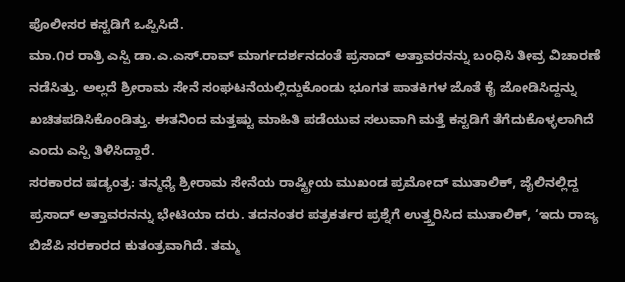ಪೊಲೀಸರ ಕಸ್ಟಡಿಗೆ ಒಪ್ಪಿಸಿದೆ.
ಮಾ.೧ರ ರಾತ್ರಿ ಎಸ್ಪಿ ಡಾ.ಎ.ಎಸ್.ರಾವ್ ಮಾರ್ಗದರ್ಶನದಂತೆ ಪ್ರಸಾದ್ ಅತ್ತಾವರನನ್ನು ಬಂಧಿಸಿ ತೀವ್ರ ವಿಚಾರಣೆ ನಡೆಸಿತ್ತು. ಅಲ್ಲದೆ ಶ್ರೀರಾಮ ಸೇನೆ ಸಂಘಟನೆಯಲ್ಲಿದ್ದುಕೊಂಡು ಭೂಗತ ಪಾತಕಿಗಳ ಜೊತೆ ಕೈ ಜೋಡಿಸಿದ್ದನ್ನು ಖಚಿತಪಡಿಸಿಕೊಂಡಿತ್ತು. ಈತನಿಂದ ಮತ್ತಷ್ಟು ಮಾಹಿತಿ ಪಡೆಯುವ ಸಲುವಾಗಿ ಮತ್ತೆ ಕಸ್ಟಡಿಗೆ ತೆಗೆದುಕೊಳ್ಳಲಾಗಿದೆ ಎಂದು ಎಸ್ಪಿ ತಿಳಿಸಿದ್ದಾರೆ.
ಸರಕಾರದ ಷಡ್ಯಂತ್ರ: ತನ್ಮಧ್ಯೆ ಶ್ರೀರಾಮ ಸೇನೆಯ ರಾಷ್ಟ್ರೀಯ ಮುಖಂಡ ಪ್ರಮೋದ್ ಮುತಾಲಿಕ್, ಜೈಲಿನಲ್ಲಿದ್ದ ಪ್ರಸಾದ್ ಅತ್ತಾವರನನ್ನು ಭೇಟಿಯಾ ದರು. ತದನಂತರ ಪತ್ರಕರ್ತರ ಪ್ರಶ್ನೆಗೆ ಉತ್ತ್ತರಿಸಿದ ಮುತಾಲಿಕ್, ‘ಇದು ರಾಜ್ಯ ಬಿಜೆಪಿ ಸರಕಾರದ ಕುತಂತ್ರವಾಗಿದೆ. ತಮ್ಮ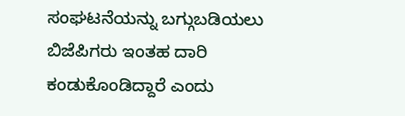ಸಂಘಟನೆಯನ್ನು ಬಗ್ಗುಬಡಿಯಲು ಬಿಜೆಪಿಗರು ಇಂತಹ ದಾರಿ ಕಂಡುಕೊಂಡಿದ್ದಾರೆ ಎಂದು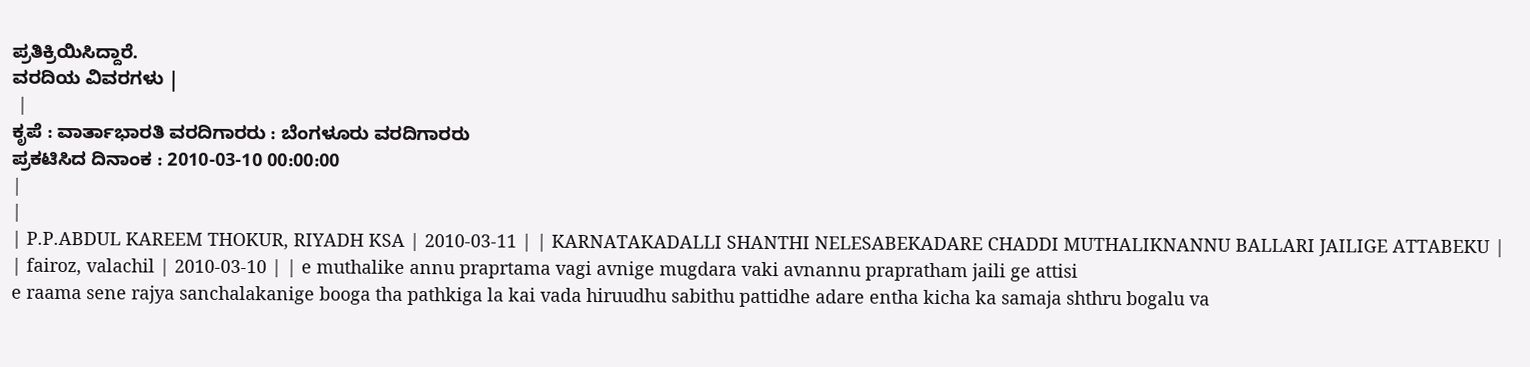ಪ್ರತಿಕ್ರಿಯಿಸಿದ್ದಾರೆ.
ವರದಿಯ ವಿವರಗಳು |
 |
ಕೃಪೆ : ವಾರ್ತಾಭಾರತಿ ವರದಿಗಾರರು : ಬೆಂಗಳೂರು ವರದಿಗಾರರು
ಪ್ರಕಟಿಸಿದ ದಿನಾಂಕ : 2010-03-10 00:00:00
|
|
| P.P.ABDUL KAREEM THOKUR, RIYADH KSA | 2010-03-11 | | KARNATAKADALLI SHANTHI NELESABEKADARE CHADDI MUTHALIKNANNU BALLARI JAILIGE ATTABEKU |
| fairoz, valachil | 2010-03-10 | | e muthalike annu praprtama vagi avnige mugdara vaki avnannu prapratham jaili ge attisi
e raama sene rajya sanchalakanige booga tha pathkiga la kai vada hiruudhu sabithu pattidhe adare entha kicha ka samaja shthru bogalu va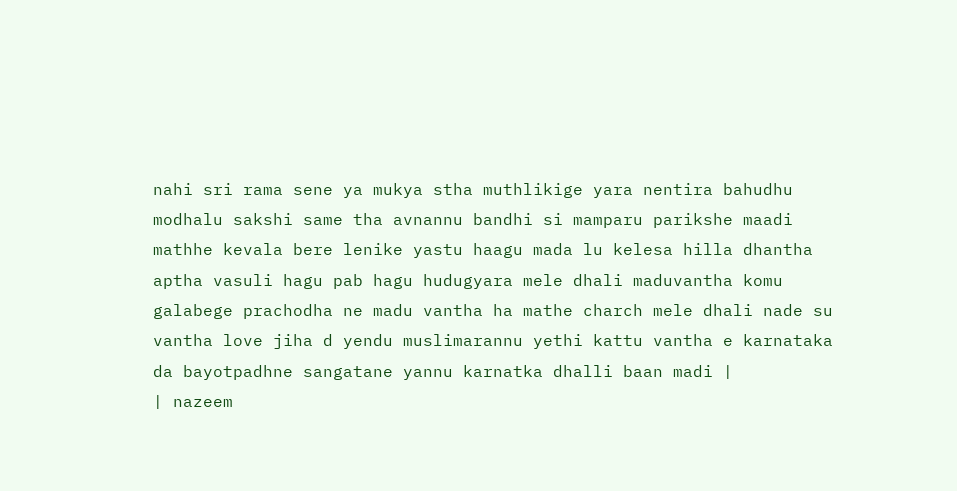nahi sri rama sene ya mukya stha muthlikige yara nentira bahudhu modhalu sakshi same tha avnannu bandhi si mamparu parikshe maadi mathhe kevala bere lenike yastu haagu mada lu kelesa hilla dhantha aptha vasuli hagu pab hagu hudugyara mele dhali maduvantha komu galabege prachodha ne madu vantha ha mathe charch mele dhali nade su vantha love jiha d yendu muslimarannu yethi kattu vantha e karnataka da bayotpadhne sangatane yannu karnatka dhalli baan madi |
| nazeem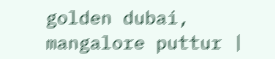golden dubai, mangalore puttur |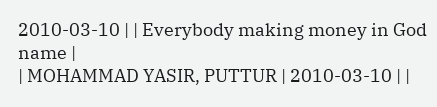2010-03-10 | | Everybody making money in God name |
| MOHAMMAD YASIR, PUTTUR | 2010-03-10 | |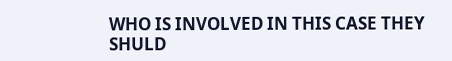WHO IS INVOLVED IN THIS CASE THEY SHULD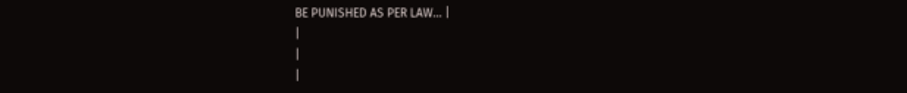BE PUNISHED AS PER LAW... |
|
|
|